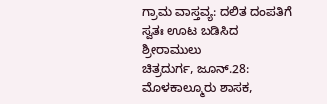ಗ್ರಾಮ ವಾಸ್ತವ್ಯ: ದಲಿತ ದಂಪತಿಗೆ ಸ್ವತಃ ಊಟ ಬಡಿಸಿದ ಶ್ರೀರಾಮುಲು
ಚಿತ್ರದುರ್ಗ, ಜೂನ್.28: ಮೊಳಕಾಲ್ಮೂರು ಶಾಸಕ,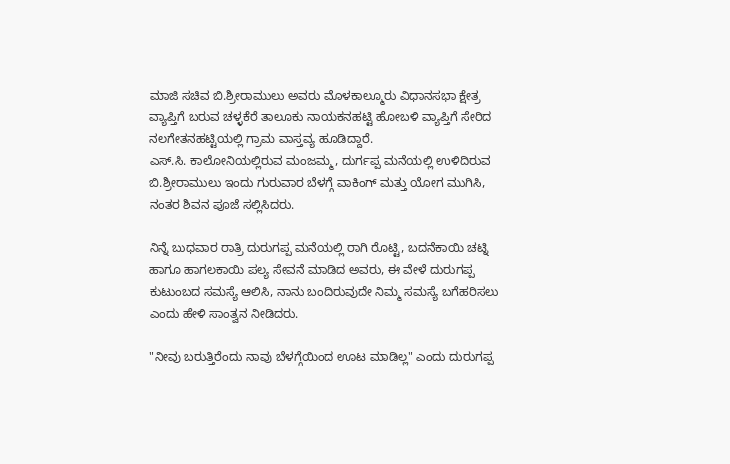ಮಾಜಿ ಸಚಿವ ಬಿ.ಶ್ರೀರಾಮುಲು ಅವರು ಮೊಳಕಾಲ್ಮೂರು ವಿಧಾನಸಭಾ ಕ್ಷೇತ್ರ ವ್ಯಾಪ್ತಿಗೆ ಬರುವ ಚಳ್ಳಕೆರೆ ತಾಲೂಕು ನಾಯಕನಹಟ್ಟಿ ಹೋಬಳಿ ವ್ಯಾಪ್ತಿಗೆ ಸೇರಿದ ನಲಗೇತನಹಟ್ಟಿಯಲ್ಲಿ ಗ್ರಾಮ ವಾಸ್ತವ್ಯ ಹೂಡಿದ್ದಾರೆ.
ಎಸ್.ಸಿ. ಕಾಲೋನಿಯಲ್ಲಿರುವ ಮಂಜಮ್ಮ, ದುರ್ಗಪ್ಪ ಮನೆಯಲ್ಲಿ ಉಳಿದಿರುವ ಬಿ.ಶ್ರೀರಾಮುಲು ಇಂದು ಗುರುವಾರ ಬೆಳಗ್ಗೆ ವಾಕಿಂಗ್ ಮತ್ತು ಯೋಗ ಮುಗಿಸಿ, ನಂತರ ಶಿವನ ಪೂಜೆ ಸಲ್ಲಿಸಿದರು.

ನಿನ್ನೆ ಬುಧವಾರ ರಾತ್ರಿ ದುರುಗಪ್ಪ ಮನೆಯಲ್ಲಿ ರಾಗಿ ರೊಟ್ಟಿ, ಬದನೆಕಾಯಿ ಚಟ್ನಿ ಹಾಗೂ ಹಾಗಲಕಾಯಿ ಪಲ್ಯ ಸೇವನೆ ಮಾಡಿದ ಅವರು, ಈ ವೇಳೆ ದುರುಗಪ್ಪ ಕುಟುಂಬದ ಸಮಸ್ಯೆ ಆಲಿಸಿ, ನಾನು ಬಂದಿರುವುದೇ ನಿಮ್ಮ ಸಮಸ್ಯೆ ಬಗೆಹರಿಸಲು ಎಂದು ಹೇಳಿ ಸಾಂತ್ವನ ನೀಡಿದರು.

"ನೀವು ಬರುತ್ತಿರೆಂದು ನಾವು ಬೆಳಗ್ಗೆಯಿಂದ ಊಟ ಮಾಡಿಲ್ಲ" ಎಂದು ದುರುಗಪ್ಪ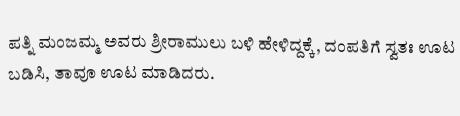ಪತ್ನಿ ಮಂಜಮ್ಮ ಅವರು ಶ್ರೀರಾಮುಲು ಬಳಿ ಹೇಳಿದ್ದಕ್ಕೆ, ದಂಪತಿಗೆ ಸ್ವತಃ ಊಟ ಬಡಿಸಿ, ತಾವೂ ಊಟ ಮಾಡಿದರು.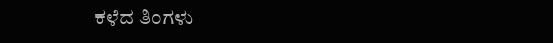ಕಳೆದ ತಿಂಗಳು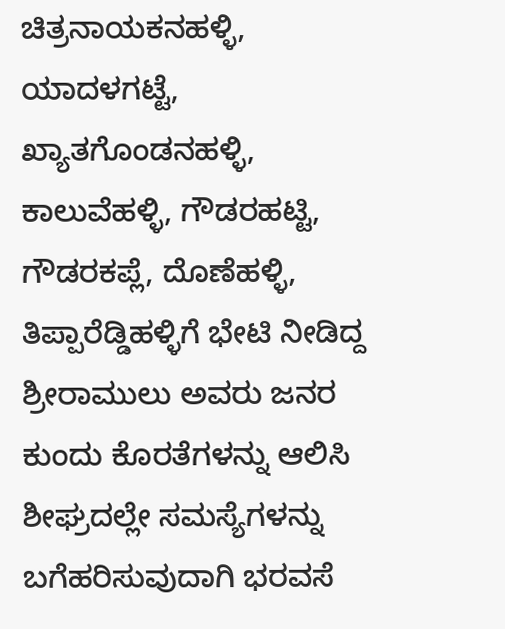ಚಿತ್ರನಾಯಕನಹಳ್ಳಿ, ಯಾದಳಗಟ್ಟೆ, ಖ್ಯಾತಗೊಂಡನಹಳ್ಳಿ, ಕಾಲುವೆಹಳ್ಳಿ, ಗೌಡರಹಟ್ಟಿ, ಗೌಡರಕಪ್ಲೆ, ದೊಣೆಹಳ್ಳಿ, ತಿಪ್ಪಾರೆಡ್ಡಿಹಳ್ಳಿಗೆ ಭೇಟಿ ನೀಡಿದ್ದ ಶ್ರೀರಾಮುಲು ಅವರು ಜನರ ಕುಂದು ಕೊರತೆಗಳನ್ನು ಆಲಿಸಿ ಶೀಘ್ರದಲ್ಲೇ ಸಮಸ್ಯೆಗಳನ್ನು ಬಗೆಹರಿಸುವುದಾಗಿ ಭರವಸೆ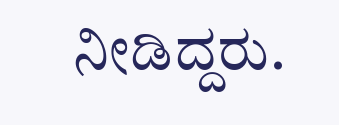ನೀಡಿದ್ದರು.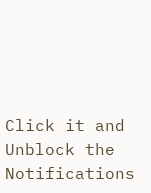Click it and Unblock the Notifications